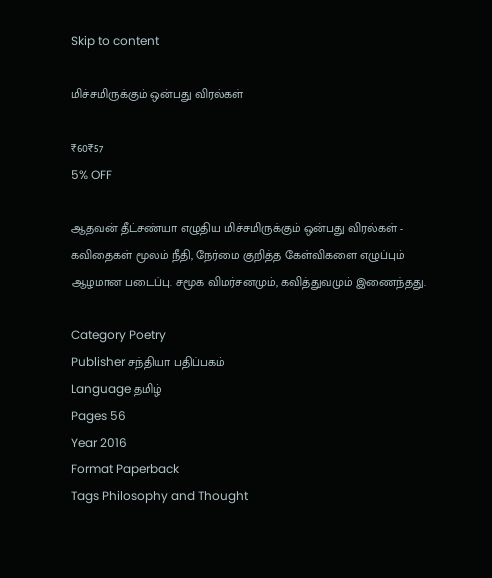Skip to content

மிச்சமிருக்கும் ஒன்பது விரல்கள்

₹60₹57
5% OFF

ஆதவன் தீட்சண்யா எழுதிய மிச்சமிருக்கும் ஒன்பது விரல்கள் - கவிதைகள் மூலம் நீதி, நேர்மை குறித்த கேள்விகளை எழுப்பும் ஆழமான படைப்பு. சமூக விமர்சனமும், கவித்துவமும் இணைந்தது.

Category Poetry
Publisher சந்தியா பதிப்பகம்
Language தமிழ்
Pages 56
Year 2016
Format Paperback
Tags Philosophy and Thought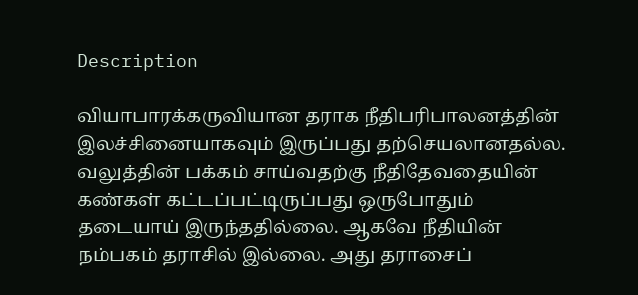Description

வியாபாரக்கருவியான தராக நீதிபரிபாலனத்தின் இலச்சினையாகவும் இருப்பது தற்செயலானதல்ல. வலுத்தின் பக்கம் சாய்வதற்கு நீதிதேவதையின் கண்கள் கட்டப்பட்டிருப்பது ஒருபோதும் தடையாய் இருந்ததில்லை. ஆகவே நீதியின் நம்பகம் தராசில் இல்லை. அது தராசைப்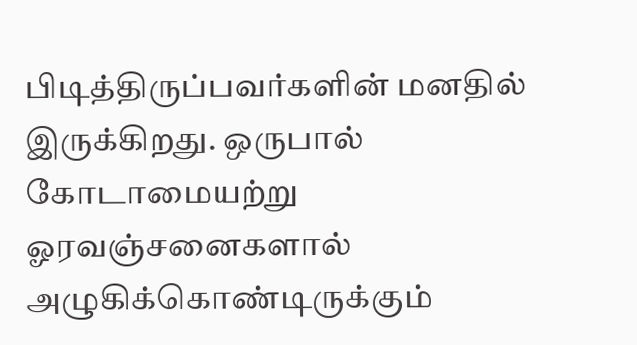பிடித்திருப்பவர்களின் மனதில் இருக்கிறது. ஒருபால் கோடாமையற்று ஓரவஞ்சனைகளால் அழுகிக்கொண்டிருக்கும்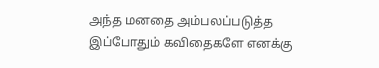அந்த மனதை அம்பலப்படுத்த இப்போதும் கவிதைகளே எனக்கு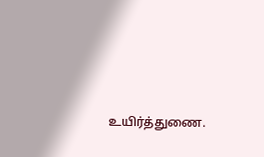உயிர்த்துணை.